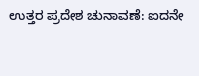ಉತ್ತರ ಪ್ರದೇಶ ಚುನಾವಣೆ: ಐದನೇ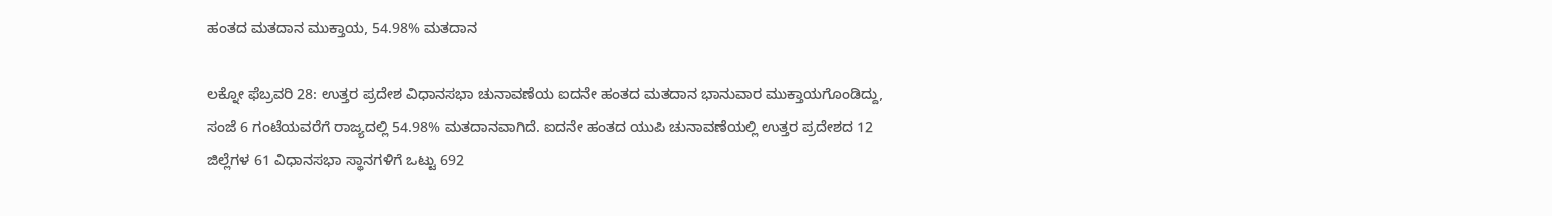ಹಂತದ ಮತದಾನ ಮುಕ್ತಾಯ, 54.98% ಮತದಾನ

ಲಕ್ನೋ ಫೆಬ್ರವರಿ 28: ಉತ್ತರ ಪ್ರದೇಶ ವಿಧಾನಸಭಾ ಚುನಾವಣೆಯ ಐದನೇ ಹಂತದ ಮತದಾನ ಭಾನುವಾರ ಮುಕ್ತಾಯಗೊಂಡಿದ್ದು, ಸಂಜೆ 6 ಗಂಟೆಯವರೆಗೆ ರಾಜ್ಯದಲ್ಲಿ 54.98% ಮತದಾನವಾಗಿದೆ. ಐದನೇ ಹಂತದ ಯುಪಿ ಚುನಾವಣೆಯಲ್ಲಿ ಉತ್ತರ ಪ್ರದೇಶದ 12 ಜಿಲ್ಲೆಗಳ 61 ವಿಧಾನಸಭಾ ಸ್ಥಾನಗಳಿಗೆ ಒಟ್ಟು 692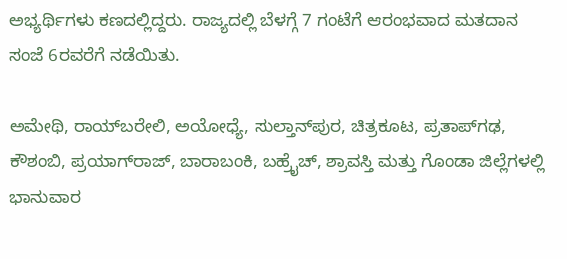ಅಭ್ಯರ್ಥಿಗಳು ಕಣದಲ್ಲಿದ್ದರು. ರಾಜ್ಯದಲ್ಲಿ ಬೆಳಗ್ಗೆ 7 ಗಂಟೆಗೆ ಆರಂಭವಾದ ಮತದಾನ ಸಂಜೆ 6ರವರೆಗೆ ನಡೆಯಿತು.

ಅಮೇಥಿ, ರಾಯ್‌ಬರೇಲಿ, ಅಯೋಧ್ಯೆ, ಸುಲ್ತಾನ್‌ಪುರ, ಚಿತ್ರಕೂಟ, ಪ್ರತಾಪ್‌ಗಢ, ಕೌಶಂಬಿ, ಪ್ರಯಾಗ್‌ರಾಜ್, ಬಾರಾಬಂಕಿ, ಬಹ್ರೈಚ್, ಶ್ರಾವಸ್ತಿ ಮತ್ತು ಗೊಂಡಾ ಜಿಲ್ಲೆಗಳಲ್ಲಿ ಭಾನುವಾರ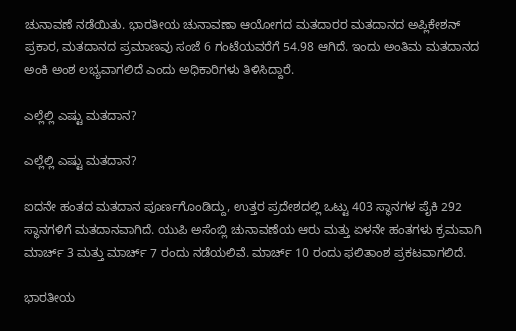ಚುನಾವಣೆ ನಡೆಯಿತು. ಭಾರತೀಯ ಚುನಾವಣಾ ಆಯೋಗದ ಮತದಾರರ ಮತದಾನದ ಅಪ್ಲಿಕೇಶನ್ ಪ್ರಕಾರ, ಮತದಾನದ ಪ್ರಮಾಣವು ಸಂಜೆ 6 ಗಂಟೆಯವರೆಗೆ 54.98 ಆಗಿದೆ. ಇಂದು ಅಂತಿಮ ಮತದಾನದ ಅಂಕಿ ಅಂಶ ಲಭ್ಯವಾಗಲಿದೆ ಎಂದು ಅಧಿಕಾರಿಗಳು ತಿಳಿಸಿದ್ದಾರೆ.

ಎಲ್ಲೆಲ್ಲಿ ಎಷ್ಟು ಮತದಾನ?

ಎಲ್ಲೆಲ್ಲಿ ಎಷ್ಟು ಮತದಾನ?

ಐದನೇ ಹಂತದ ಮತದಾನ ಪೂರ್ಣಗೊಂಡಿದ್ದು, ಉತ್ತರ ಪ್ರದೇಶದಲ್ಲಿ ಒಟ್ಟು 403 ಸ್ಥಾನಗಳ ಪೈಕಿ 292 ಸ್ಥಾನಗಳಿಗೆ ಮತದಾನವಾಗಿದೆ. ಯುಪಿ ಅಸೆಂಬ್ಲಿ ಚುನಾವಣೆಯ ಆರು ಮತ್ತು ಏಳನೇ ಹಂತಗಳು ಕ್ರಮವಾಗಿ ಮಾರ್ಚ್ 3 ಮತ್ತು ಮಾರ್ಚ್ 7 ರಂದು ನಡೆಯಲಿವೆ. ಮಾರ್ಚ್ 10 ರಂದು ಫಲಿತಾಂಶ ಪ್ರಕಟವಾಗಲಿದೆ.

ಭಾರತೀಯ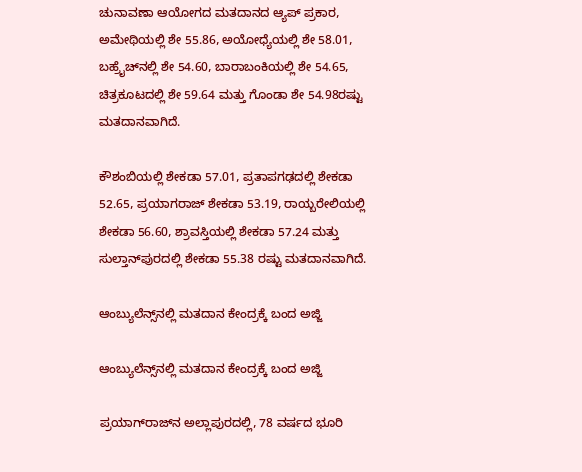ಚುನಾವಣಾ ಆಯೋಗದ ಮತದಾನದ ಆ್ಯಪ್ ಪ್ರಕಾರ, ಅಮೇಥಿಯಲ್ಲಿ ಶೇ 55.86, ಅಯೋಧ್ಯೆಯಲ್ಲಿ ಶೇ 58.01, ಬಹ್ರೈಚ್‌ನಲ್ಲಿ ಶೇ 54.60, ಬಾರಾಬಂಕಿಯಲ್ಲಿ ಶೇ 54.65, ಚಿತ್ರಕೂಟದಲ್ಲಿ ಶೇ 59.64 ಮತ್ತು ಗೊಂಡಾ ಶೇ 54.98ರಷ್ಟು ಮತದಾನವಾಗಿದೆ.

ಕೌಶಂಬಿಯಲ್ಲಿ ಶೇಕಡಾ 57.01, ಪ್ರತಾಪಗಢದಲ್ಲಿ ಶೇಕಡಾ 52.65, ಪ್ರಯಾಗರಾಜ್ ಶೇಕಡಾ 53.19, ರಾಯ್ಬರೇಲಿಯಲ್ಲಿ ಶೇಕಡಾ 56.60, ಶ್ರಾವಸ್ತಿಯಲ್ಲಿ ಶೇಕಡಾ 57.24 ಮತ್ತು ಸುಲ್ತಾನ್‌ಪುರದಲ್ಲಿ ಶೇಕಡಾ 55.38 ರಷ್ಟು ಮತದಾನವಾಗಿದೆ.

ಆಂಬ್ಯುಲೆನ್ಸ್‌ನಲ್ಲಿ ಮತದಾನ ಕೇಂದ್ರಕ್ಕೆ ಬಂದ ಅಜ್ಜಿ

ಆಂಬ್ಯುಲೆನ್ಸ್‌ನಲ್ಲಿ ಮತದಾನ ಕೇಂದ್ರಕ್ಕೆ ಬಂದ ಅಜ್ಜಿ

ಪ್ರಯಾಗ್‌ರಾಜ್‌ನ ಅಲ್ಲಾಪುರದಲ್ಲಿ, 78 ವರ್ಷದ ಭೂರಿ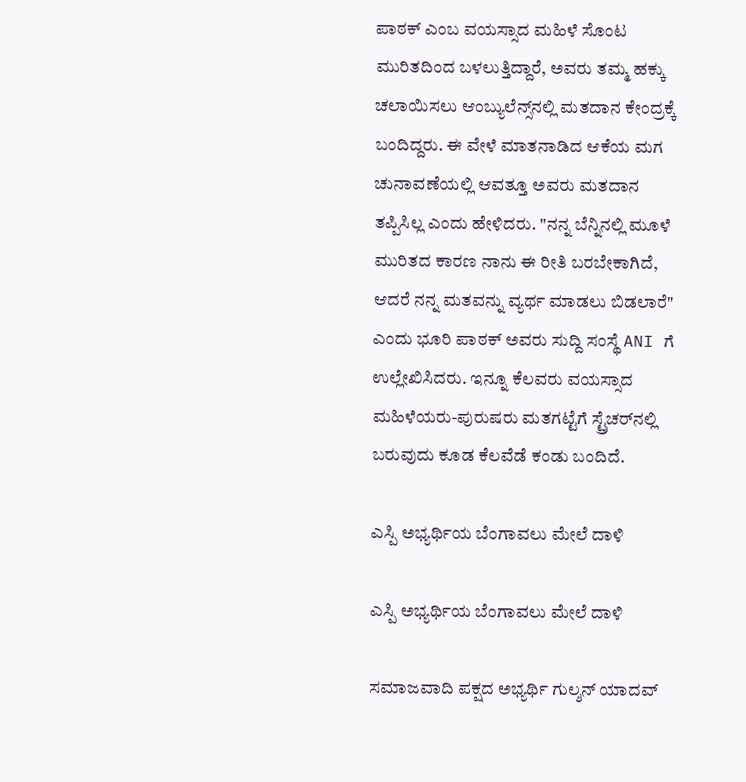ಪಾಠಕ್ ಎಂಬ ವಯಸ್ಸಾದ ಮಹಿಳೆ ಸೊಂಟ ಮುರಿತದಿಂದ ಬಳಲುತ್ತಿದ್ದಾರೆ, ಅವರು ತಮ್ಮ ಹಕ್ಕು ಚಲಾಯಿಸಲು ಆಂಬ್ಯುಲೆನ್ಸ್‌ನಲ್ಲಿ ಮತದಾನ ಕೇಂದ್ರಕ್ಕೆ ಬಂದಿದ್ದರು. ಈ ವೇಳೆ ಮಾತನಾಡಿದ ಆಕೆಯ ಮಗ ಚುನಾವಣೆಯಲ್ಲಿ ಆವತ್ತೂ ಅವರು ಮತದಾನ ತಪ್ಪಿಸಿಲ್ಲ ಎಂದು ಹೇಳಿದರು. "ನನ್ನ ಬೆನ್ನಿನಲ್ಲಿ ಮೂಳೆ ಮುರಿತದ ಕಾರಣ ನಾನು ಈ ರೀತಿ ಬರಬೇಕಾಗಿದೆ, ಆದರೆ ನನ್ನ ಮತವನ್ನು ವ್ಯರ್ಥ ಮಾಡಲು ಬಿಡಲಾರೆ" ಎಂದು ಭೂರಿ ಪಾಠಕ್ ಅವರು ಸುದ್ದಿ ಸಂಸ್ಥೆ ANI ಗೆ ಉಲ್ಲೇಖಿಸಿದರು. ಇನ್ನೂ ಕೆಲವರು ವಯಸ್ಸಾದ ಮಹಿಳೆಯರು-ಪುರುಷರು ಮತಗಟ್ಟೆಗೆ ಸ್ಟ್ರೆಚರ್‌ನಲ್ಲಿ ಬರುವುದು ಕೂಡ ಕೆಲವೆಡೆ ಕಂಡು ಬಂದಿದೆ.

ಎಸ್ಪಿ ಅಭ್ಯರ್ಥಿಯ ಬೆಂಗಾವಲು ಮೇಲೆ ದಾಳಿ

ಎಸ್ಪಿ ಅಭ್ಯರ್ಥಿಯ ಬೆಂಗಾವಲು ಮೇಲೆ ದಾಳಿ

ಸಮಾಜವಾದಿ ಪಕ್ಷದ ಅಭ್ಯರ್ಥಿ ಗುಲ್ಶನ್ ಯಾದವ್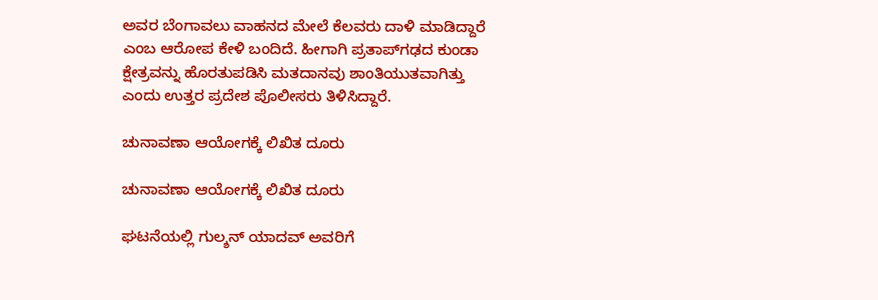ಅವರ ಬೆಂಗಾವಲು ವಾಹನದ ಮೇಲೆ ಕೆಲವರು ದಾಳಿ ಮಾಡಿದ್ದಾರೆ ಎಂಬ ಆರೋಪ ಕೇಳಿ ಬಂದಿದೆ. ಹೀಗಾಗಿ ಪ್ರತಾಪ್‌ಗಢದ ಕುಂಡಾ ಕ್ಷೇತ್ರವನ್ನು ಹೊರತುಪಡಿಸಿ ಮತದಾನವು ಶಾಂತಿಯುತವಾಗಿತ್ತು ಎಂದು ಉತ್ತರ ಪ್ರದೇಶ ಪೊಲೀಸರು ತಿಳಿಸಿದ್ದಾರೆ.

ಚುನಾವಣಾ ಆಯೋಗಕ್ಕೆ ಲಿಖಿತ ದೂರು

ಚುನಾವಣಾ ಆಯೋಗಕ್ಕೆ ಲಿಖಿತ ದೂರು

ಘಟನೆಯಲ್ಲಿ ಗುಲ್ಶನ್ ಯಾದವ್ ಅವರಿಗೆ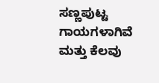ಸಣ್ಣಪುಟ್ಟ ಗಾಯಗಳಾಗಿವೆ ಮತ್ತು ಕೆಲವು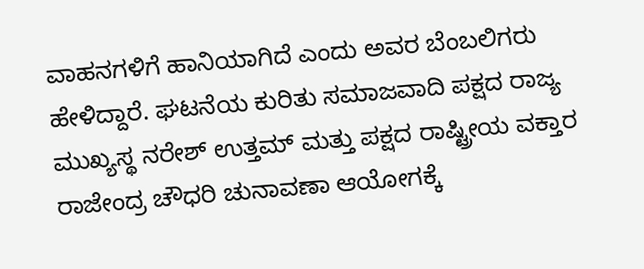ವಾಹನಗಳಿಗೆ ಹಾನಿಯಾಗಿದೆ ಎಂದು ಅವರ ಬೆಂಬಲಿಗರು ಹೇಳಿದ್ದಾರೆ. ಘಟನೆಯ ಕುರಿತು ಸಮಾಜವಾದಿ ಪಕ್ಷದ ರಾಜ್ಯ ಮುಖ್ಯಸ್ಥ ನರೇಶ್ ಉತ್ತಮ್ ಮತ್ತು ಪಕ್ಷದ ರಾಷ್ಟ್ರೀಯ ವಕ್ತಾರ ರಾಜೇಂದ್ರ ಚೌಧರಿ ಚುನಾವಣಾ ಆಯೋಗಕ್ಕೆ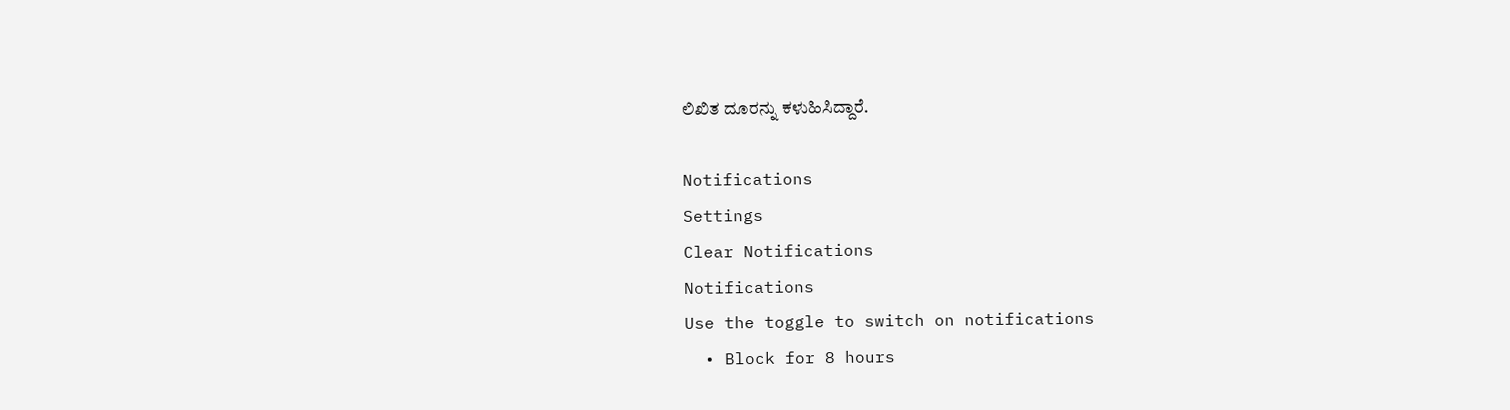ಲಿಖಿತ ದೂರನ್ನು ಕಳುಹಿಸಿದ್ದಾರೆ.

Notifications
Settings
Clear Notifications
Notifications
Use the toggle to switch on notifications
  • Block for 8 hours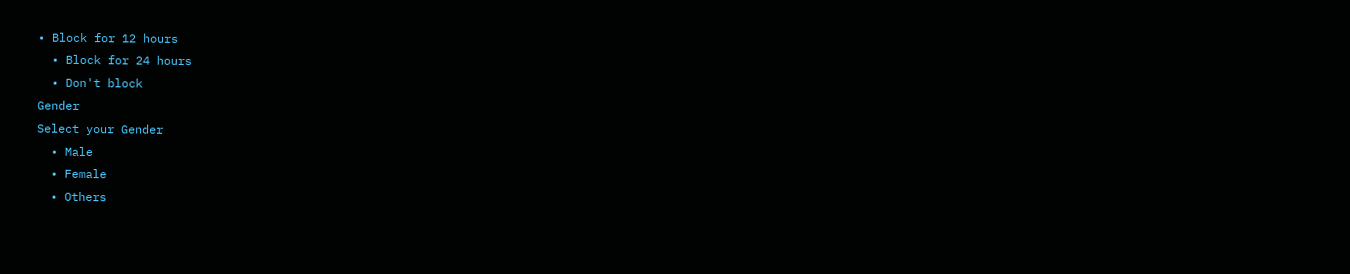• Block for 12 hours
  • Block for 24 hours
  • Don't block
Gender
Select your Gender
  • Male
  • Female
  • Others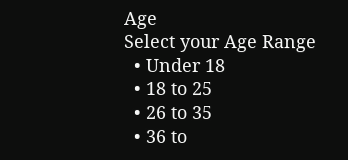Age
Select your Age Range
  • Under 18
  • 18 to 25
  • 26 to 35
  • 36 to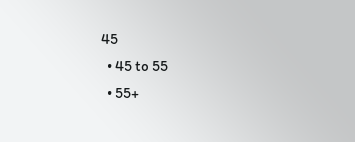45
  • 45 to 55
  • 55+